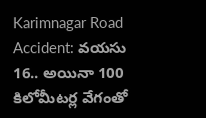Karimnagar Road Accident: వయసు 16.. అయినా 100 కిలోమీటర్ల వేగంతో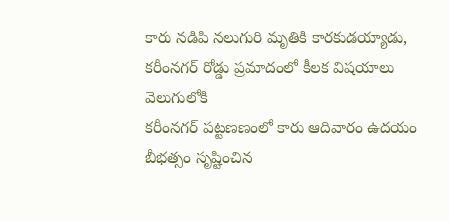కారు నడిపి నలుగురి మృతికి కారకుడయ్యాడు, కరీంనగర్ రోడ్డు ప్రమాదంలో కీలక విషయాలు వెలుగులోకి
కరీంనగర్ పట్టణణంలో కారు ఆదివారం ఉదయం బీభత్సం సృష్టించిన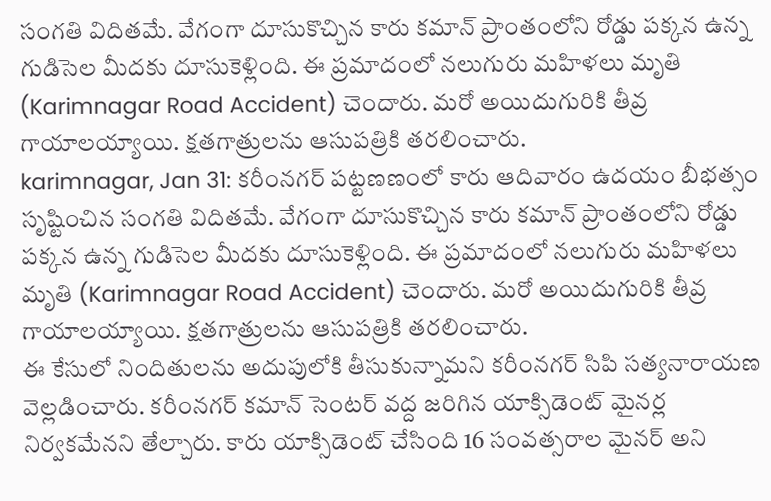సంగతి విదితమే. వేగంగా దూసుకొచ్చిన కారు కమాన్ ప్రాంతంలోని రోడ్డు పక్కన ఉన్న గుడిసెల మీదకు దూసుకెళ్లింది. ఈ ప్రమాదంలో నలుగురు మహిళలు మృతి (Karimnagar Road Accident) చెందారు. మరో అయిదుగురికి తీవ్ర గాయాలయ్యాయి. క్షతగాత్రులను ఆసుపత్రికి తరలించారు.
karimnagar, Jan 31: కరీంనగర్ పట్టణణంలో కారు ఆదివారం ఉదయం బీభత్సం సృష్టించిన సంగతి విదితమే. వేగంగా దూసుకొచ్చిన కారు కమాన్ ప్రాంతంలోని రోడ్డు పక్కన ఉన్న గుడిసెల మీదకు దూసుకెళ్లింది. ఈ ప్రమాదంలో నలుగురు మహిళలు మృతి (Karimnagar Road Accident) చెందారు. మరో అయిదుగురికి తీవ్ర గాయాలయ్యాయి. క్షతగాత్రులను ఆసుపత్రికి తరలించారు.
ఈ కేసులో నిందితులను అదుపులోకి తీసుకున్నామని కరీంనగర్ సిపి సత్యనారాయణ వెల్లడించారు. కరీంనగర్ కమాన్ సెంటర్ వద్ద జరిగిన యాక్సిడెంట్ మైనర్ల నిర్వకమేనని తేల్చారు. కారు యాక్సిడెంట్ చేసింది 16 సంవత్సరాల మైనర్ అని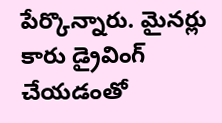పేర్కొన్నారు. మైనర్లు కారు డ్రైవింగ్ చేయడంతో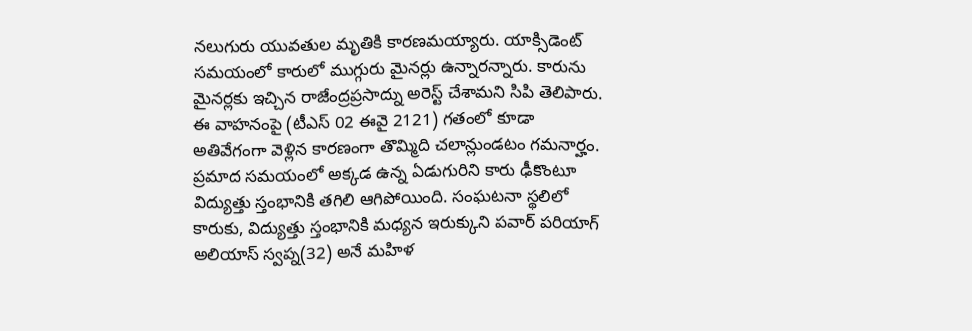నలుగురు యువతుల మృతికి కారణమయ్యారు. యాక్సిడెంట్ సమయంలో కారులో ముగ్గురు మైనర్లు ఉన్నారన్నారు. కారును మైనర్లకు ఇచ్చిన రాజేంద్రప్రసాద్ను అరెస్ట్ చేశామని సిపి తెలిపారు.
ఈ వాహనంపై (టీఎస్ 02 ఈవై 2121) గతంలో కూడా అతివేగంగా వెళ్లిన కారణంగా తొమ్మిది చలాన్లుండటం గమనార్హం. ప్రమాద సమయంలో అక్కడ ఉన్న ఏడుగురిని కారు ఢీకొంటూ విద్యుత్తు స్తంభానికి తగిలి ఆగిపోయింది. సంఘటనా స్థలిలో కారుకు, విద్యుత్తు స్తంభానికి మధ్యన ఇరుక్కుని పవార్ పరియాగ్ అలియాస్ స్వప్న(32) అనే మహిళ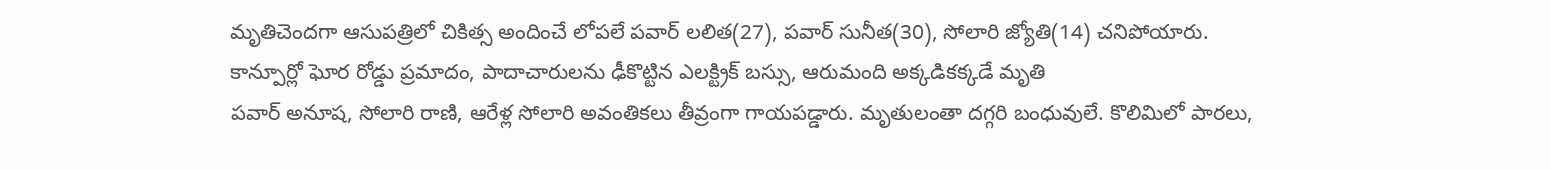మృతిచెందగా ఆసుపత్రిలో చికిత్స అందించే లోపలే పవార్ లలిత(27), పవార్ సునీత(30), సోలారి జ్యోతి(14) చనిపోయారు.
కాన్పూర్లో ఘోర రోడ్డు ప్రమాదం, పాదాచారులను ఢీకొట్టిన ఎలక్ట్రిక్ బస్సు, ఆరుమంది అక్కడికక్కడే మృతి
పవార్ అనూష, సోలారి రాణి, ఆరేళ్ల సోలారి అవంతికలు తీవ్రంగా గాయపడ్డారు. మృతులంతా దగ్గరి బంధువులే. కొలిమిలో పారలు,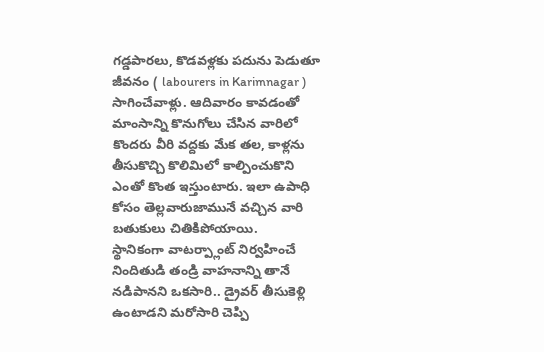గడ్డపారలు, కొడవళ్లకు పదును పెడుతూ జీవనం ( labourers in Karimnagar ) సాగించేవాళ్లు. ఆదివారం కావడంతో మాంసాన్ని కొనుగోలు చేసిన వారిలో కొందరు వీరి వద్దకు మేక తల, కాళ్లను తీసుకొచ్చి కొలిమిలో కాల్పించుకొని ఎంతో కొంత ఇస్తుంటారు. ఇలా ఉపాధి కోసం తెల్లవారుజామునే వచ్చిన వారి బతుకులు చితికిపోయాయి.
స్థానికంగా వాటర్ప్లాంట్ నిర్వహించే నిందితుడి తండ్రి వాహనాన్ని తానే నడిపానని ఒకసారి.. డ్రైవర్ తీసుకెళ్లి ఉంటాడని మరోసారి చెప్పి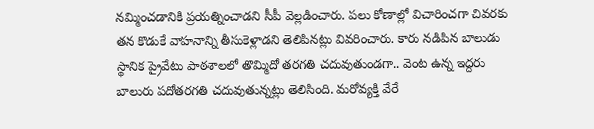నమ్మించడానికి ప్రయత్నించాడని సీపీ వెల్లడించారు. పలు కోణాల్లో విచారించగా చివరకు తన కొడుకే వాహనాన్ని తీసుకెళ్లాడని తెలిపినట్లు వివరించారు. కారు నడిపిన బాలుడు స్థానిక ప్రైవేటు పాఠశాలలో తొమ్మిదో తరగతి చదువుతుండగా.. వెంట ఉన్న ఇద్దరు బాలురు పదోతరగతి చదువుతున్నట్లు తెలిసింది. మరోవ్యక్తి వేరే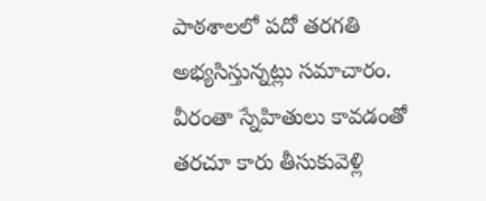పాఠశాలలో పదో తరగతి అభ్యసిస్తున్నట్లు సమాచారం. వీరంతా స్నేహితులు కావడంతో తరచూ కారు తీసుకువెళ్లి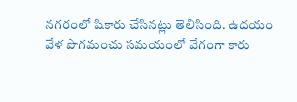నగరంలో షికారు చేసినట్లు తెలిసింది. ఉదయం వేళ పొగమంచు సమయంలో వేగంగా కారు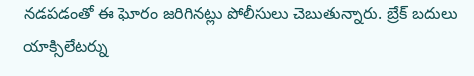నడపడంతో ఈ ఘోరం జరిగినట్లు పోలీసులు చెబుతున్నారు. బ్రేక్ బదులు యాక్సిలేటర్ను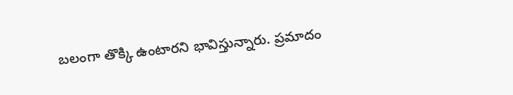బలంగా తొక్కి ఉంటారని భావిస్తున్నారు. ప్రమాదం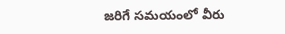జరిగే సమయంలో వీరు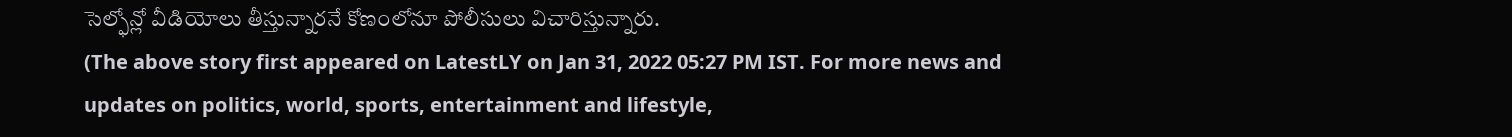సెల్ఫోన్లో వీడియోలు తీస్తున్నారనే కోణంలోనూ పోలీసులు విచారిస్తున్నారు.
(The above story first appeared on LatestLY on Jan 31, 2022 05:27 PM IST. For more news and updates on politics, world, sports, entertainment and lifestyle,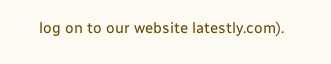log on to our website latestly.com).